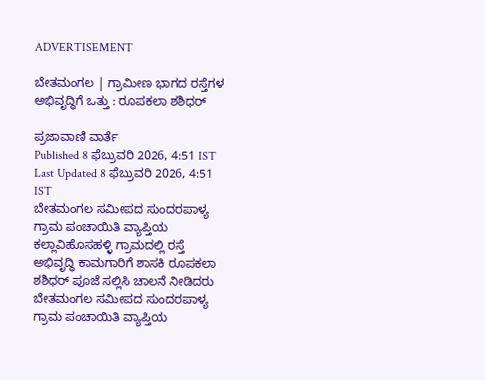ADVERTISEMENT

ಬೇತಮಂಗಲ | ಗ್ರಾಮೀಣ ಭಾಗದ ರಸ್ತೆಗಳ ಅಭಿವೃದ್ಧಿಗೆ ಒತ್ತು : ರೂಪಕಲಾ ಶಶಿಧರ್

ಪ್ರಜಾವಾಣಿ ವಾರ್ತೆ
Published 8 ಫೆಬ್ರುವರಿ 2026, 4:51 IST
Last Updated 8 ಫೆಬ್ರುವರಿ 2026, 4:51 IST
ಬೇತಮಂಗಲ ಸಮೀಪದ ಸುಂದರಪಾಳ್ಯ ಗ್ರಾಮ ಪಂಚಾಯಿತಿ ವ್ಯಾಪ್ತಿಯ ಕಲ್ಲಾವಿಹೊಸಹಳ್ಳಿ ಗ್ರಾಮದಲ್ಲಿ ರಸ್ತೆ ಅಭಿವೃದ್ಧಿ ಕಾಮಗಾರಿಗೆ ಶಾಸಕಿ ರೂಪಕಲಾ ಶಶಿಧರ್ ಪೂಜೆ ಸಲ್ಲಿಸಿ ಚಾಲನೆ ನೀಡಿದರು
ಬೇತಮಂಗಲ ಸಮೀಪದ ಸುಂದರಪಾಳ್ಯ ಗ್ರಾಮ ಪಂಚಾಯಿತಿ ವ್ಯಾಪ್ತಿಯ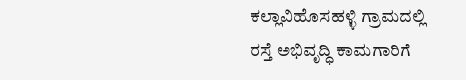ಕಲ್ಲಾವಿಹೊಸಹಳ್ಳಿ ಗ್ರಾಮದಲ್ಲಿ ರಸ್ತೆ ಅಭಿವೃದ್ಧಿ ಕಾಮಗಾರಿಗೆ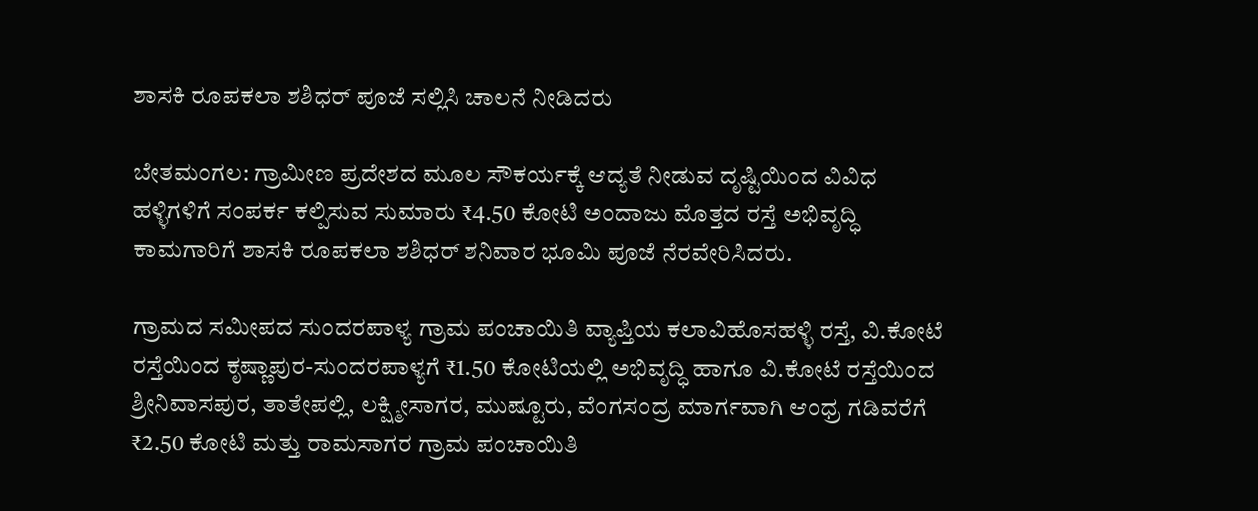ಶಾಸಕಿ ರೂಪಕಲಾ ಶಶಿಧರ್ ಪೂಜೆ ಸಲ್ಲಿಸಿ ಚಾಲನೆ ನೀಡಿದರು

ಬೇತಮಂಗಲ: ಗ್ರಾಮೀಣ ಪ್ರದೇಶದ ಮೂಲ ಸೌಕರ್ಯಕ್ಕೆ ಆದ್ಯತೆ ನೀಡುವ ದೃಷ್ಟಿಯಿಂದ ವಿವಿಧ ಹಳ್ಳಿಗಳಿಗೆ ಸಂಪರ್ಕ ಕಲ್ಪಿಸುವ ಸುಮಾರು ₹4.50 ಕೋಟಿ ಅಂದಾಜು ಮೊತ್ತದ ರಸ್ತೆ ಅಭಿವೃದ್ಧಿ ಕಾಮಗಾರಿಗೆ ಶಾಸಕಿ ರೂಪಕಲಾ ಶಶಿಧರ್ ಶನಿವಾರ ಭೂಮಿ ಪೂಜೆ ನೆರವೇರಿಸಿದರು.

ಗ್ರಾಮದ ಸಮೀಪದ ಸುಂದರಪಾಳ್ಯ ಗ್ರಾಮ ಪಂಚಾಯಿತಿ ವ್ಯಾಪ್ತಿಯ ಕಲಾವಿಹೊಸಹಳ್ಳಿ ರಸ್ತೆ, ವಿ.ಕೋಟೆ ರಸ್ತೆಯಿಂದ ಕೃಷ್ಣಾಪುರ-ಸುಂದರಪಾಳ್ಯಗೆ ₹1.50 ಕೋಟಿಯಲ್ಲಿ ಅಭಿವೃದ್ಧಿ ಹಾಗೂ ವಿ.ಕೋಟೆ ರಸ್ತೆಯಿಂದ ಶ್ರೀನಿವಾಸಪುರ, ತಾತೇಪಲ್ಲಿ, ಲಕ್ಷ್ಮೀಸಾಗರ, ಮುಷ್ಟೂರು, ವೆಂಗಸಂದ್ರ ಮಾರ್ಗವಾಗಿ ಆಂಧ್ರ ಗಡಿವರೆಗೆ ₹2.50 ಕೋಟಿ ಮತ್ತು ರಾಮಸಾಗರ ಗ್ರಾಮ ಪಂಚಾಯಿತಿ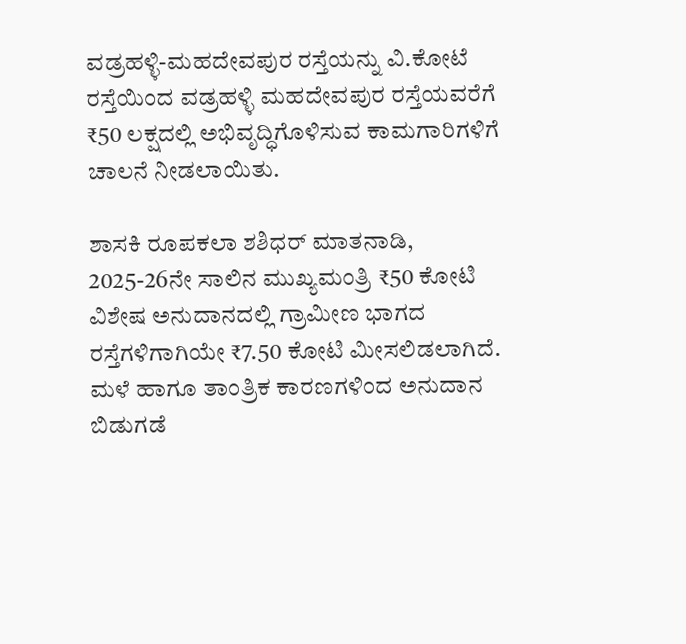ವಡ್ರಹಳ್ಳಿ-ಮಹದೇವಪುರ ರಸ್ತೆಯನ್ನು ವಿ.ಕೋಟೆ ರಸ್ತೆಯಿಂದ ವಡ್ರಹಳ್ಳಿ ಮಹದೇವಪುರ ರಸ್ತೆಯವರೆಗೆ ₹50 ಲಕ್ಷದಲ್ಲಿ ಅಭಿವೃದ್ಧಿಗೊಳಿಸುವ ಕಾಮಗಾರಿಗಳಿಗೆ ಚಾಲನೆ ನೀಡಲಾಯಿತು.

ಶಾಸಕಿ ರೂಪಕಲಾ ಶಶಿಧರ್ ಮಾತನಾಡಿ, 2025-26ನೇ ಸಾಲಿನ ಮುಖ್ಯಮಂತ್ರಿ ₹50 ಕೋಟಿ ವಿಶೇಷ ಅನುದಾನದಲ್ಲಿ ಗ್ರಾಮೀಣ ಭಾಗದ ರಸ್ತೆಗಳಿಗಾಗಿಯೇ ₹7.50 ಕೋಟಿ ಮೀಸಲಿಡಲಾಗಿದೆ. ಮಳೆ ಹಾಗೂ ತಾಂತ್ರಿಕ ಕಾರಣಗಳಿಂದ ಅನುದಾನ ಬಿಡುಗಡೆ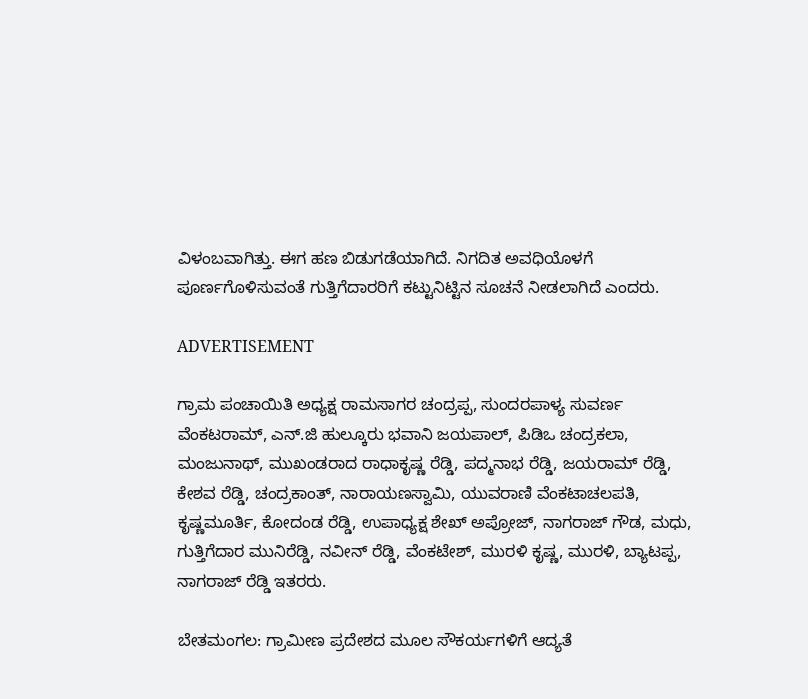ವಿಳಂಬವಾಗಿತ್ತು. ಈಗ ಹಣ ಬಿಡುಗಡೆಯಾಗಿದೆ. ನಿಗದಿತ ಅವಧಿಯೊಳಗೆ ಪೂರ್ಣಗೊಳಿಸುವಂತೆ ಗುತ್ತಿಗೆದಾರರಿಗೆ ಕಟ್ಟುನಿಟ್ಟಿನ ಸೂಚನೆ ನೀಡಲಾಗಿದೆ ಎಂದರು.

ADVERTISEMENT

ಗ್ರಾಮ ಪಂಚಾಯಿತಿ ಅಧ್ಯಕ್ಷ ರಾಮಸಾಗರ ಚಂದ್ರಪ್ಪ, ಸುಂದರಪಾಳ್ಯ ಸುವರ್ಣ ವೆಂಕಟರಾಮ್, ಎನ್.ಜಿ ಹುಲ್ಕೂರು ಭವಾನಿ ಜಯಪಾಲ್, ಪಿಡಿಒ ಚಂದ್ರಕಲಾ, ಮಂಜುನಾಥ್, ಮುಖಂಡರಾದ ರಾಧಾಕೃಷ್ಣ ರೆಡ್ಡಿ, ಪದ್ಮನಾಭ ರೆಡ್ಡಿ, ಜಯರಾಮ್ ರೆಡ್ಡಿ, ಕೇಶವ ರೆಡ್ಡಿ, ಚಂದ್ರಕಾಂತ್, ನಾರಾಯಣಸ್ವಾಮಿ, ಯುವರಾಣಿ ವೆಂಕಟಾಚಲಪತಿ, ಕೃಷ್ಣಮೂರ್ತಿ, ಕೋದಂಡ ರೆಡ್ಡಿ, ಉಪಾಧ್ಯಕ್ಷ ಶೇಖ್ ಅಪ್ರೋಜ್, ನಾಗರಾಜ್ ಗೌಡ, ಮಧು, ಗುತ್ತಿಗೆದಾರ ಮುನಿರೆಡ್ಡಿ, ನವೀನ್ ರೆಡ್ಡಿ, ವೆಂಕಟೇಶ್, ಮುರಳಿ ಕೃಷ್ಣ, ಮುರಳಿ, ಬ್ಯಾಟಪ್ಪ, ನಾಗರಾಜ್ ರೆಡ್ಡಿ ಇತರರು.

ಬೇತಮಂಗಲ: ಗ್ರಾಮೀಣ ಪ್ರದೇಶದ ಮೂಲ ಸೌಕರ್ಯಗಳಿಗೆ ಆದ್ಯತೆ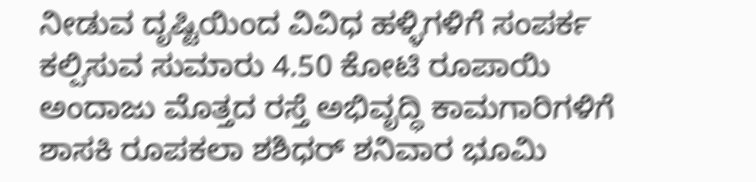ನೀಡುವ ದೃಷ್ಟಿಯಿಂದ ವಿವಿಧ ಹಳ್ಳಿಗಳಿಗೆ ಸಂಪರ್ಕ ಕಲ್ಪಿಸುವ ಸುಮಾರು 4.50 ಕೋಟಿ ರೂಪಾಯಿ ಅಂದಾಜು ಮೊತ್ತದ ರಸ್ತೆ ಅಭಿವೃದ್ಧಿ ಕಾಮಗಾರಿಗಳಿಗೆ ಶಾಸಕಿ ರೂಪಕಲಾ ಶಶಿಧರ್ ಶನಿವಾರ ಭೂಮಿ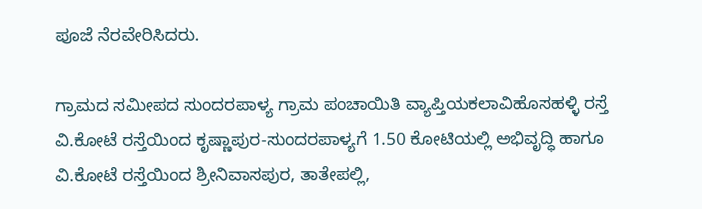ಪೂಜೆ ನೆರವೇರಿಸಿದರು.

ಗ್ರಾಮದ ಸಮೀಪದ ಸುಂದರಪಾಳ್ಯ ಗ್ರಾಮ ಪಂಚಾಯಿತಿ ವ್ಯಾಪ್ತಿಯಕಲಾವಿಹೊಸಹಳ್ಳಿ ರಸ್ತೆ ವಿ.ಕೋಟೆ ರಸ್ತೆಯಿಂದ ಕೃಷ್ಣಾಪುರ-ಸುಂದರಪಾಳ್ಯಗೆ 1.50 ಕೋಟಿಯಲ್ಲಿ ಅಭಿವೃದ್ಧಿ ಹಾಗೂ ವಿ.ಕೋಟೆ ರಸ್ತೆಯಿಂದ ಶ್ರೀನಿವಾಸಪುರ, ತಾತೇಪಲ್ಲಿ,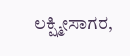ಲಕ್ಷ್ಮೀಸಾಗರ,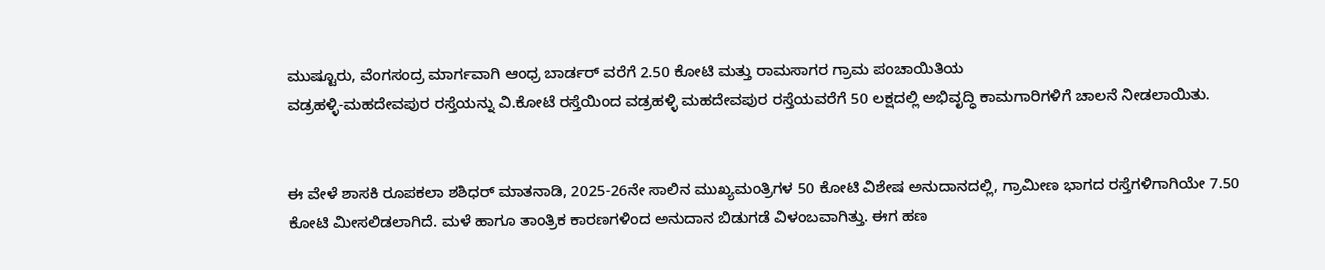ಮುಷ್ಟೂರು, ವೆಂಗಸಂದ್ರ ಮಾರ್ಗವಾಗಿ ಆಂಧ್ರ ಬಾರ್ಡರ್ ವರೆಗೆ 2.50 ಕೋಟಿ ಮತ್ತು ರಾಮಸಾಗರ ಗ್ರಾಮ ಪಂಚಾಯಿತಿಯ
ವಡ್ರಹಳ್ಳಿ-ಮಹದೇವಪುರ ರಸ್ತೆಯನ್ನು ವಿ.ಕೋಟೆ ರಸ್ತೆಯಿಂದ ವಡ್ರಹಳ್ಳಿ ಮಹದೇವಪುರ ರಸ್ತೆಯವರೆಗೆ 50 ಲಕ್ಷದಲ್ಲಿ ಅಭಿವೃದ್ಧಿ ಕಾಮಗಾರಿಗಳಿಗೆ ಚಾಲನೆ ನೀಡಲಾಯಿತು.


ಈ ವೇಳೆ ಶಾಸಕಿ ರೂಪಕಲಾ ಶಶಿಧರ್ ಮಾತನಾಡಿ, 2025-26ನೇ ಸಾಲಿನ ಮುಖ್ಯಮಂತ್ರಿಗಳ 50 ಕೋಟಿ ವಿಶೇಷ ಅನುದಾನದಲ್ಲಿ, ಗ್ರಾಮೀಣ ಭಾಗದ ರಸ್ತೆಗಳಿಗಾಗಿಯೇ 7.50 ಕೋಟಿ ಮೀಸಲಿಡಲಾಗಿದೆ. ಮಳೆ ಹಾಗೂ ತಾಂತ್ರಿಕ ಕಾರಣಗಳಿಂದ ಅನುದಾನ ಬಿಡುಗಡೆ ವಿಳಂಬವಾಗಿತ್ತು. ಈಗ ಹಣ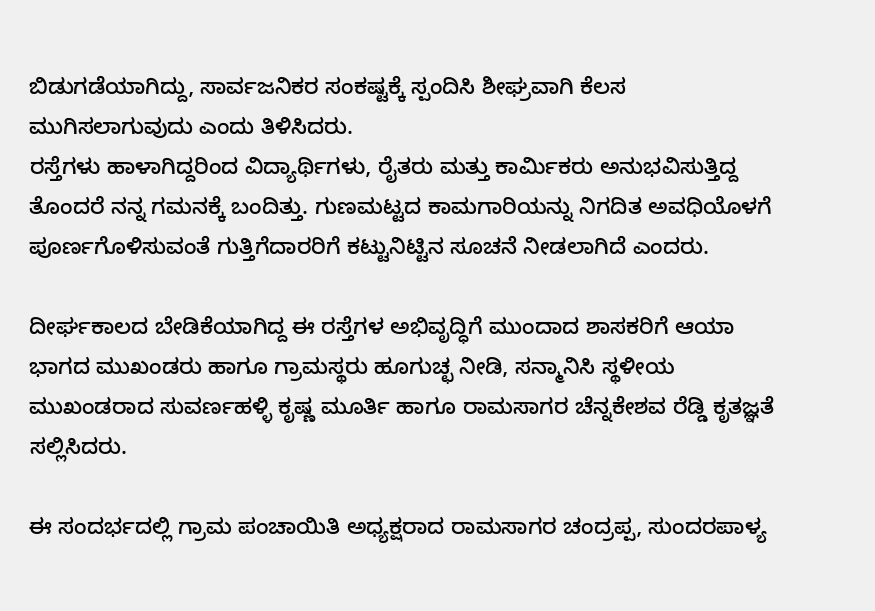ಬಿಡುಗಡೆಯಾಗಿದ್ದು, ಸಾರ್ವಜನಿಕರ ಸಂಕಷ್ಟಕ್ಕೆ ಸ್ಪಂದಿಸಿ ಶೀಘ್ರವಾಗಿ ಕೆಲಸ ಮುಗಿಸಲಾಗುವುದು ಎಂದು ತಿಳಿಸಿದರು.
ರಸ್ತೆಗಳು ಹಾಳಾಗಿದ್ದರಿಂದ ವಿದ್ಯಾರ್ಥಿಗಳು, ರೈತರು ಮತ್ತು ಕಾರ್ಮಿಕರು ಅನುಭವಿಸುತ್ತಿದ್ದ ತೊಂದರೆ ನನ್ನ ಗಮನಕ್ಕೆ ಬಂದಿತ್ತು. ಗುಣಮಟ್ಟದ ಕಾಮಗಾರಿಯನ್ನು ನಿಗದಿತ ಅವಧಿಯೊಳಗೆ ಪೂರ್ಣಗೊಳಿಸುವಂತೆ ಗುತ್ತಿಗೆದಾರರಿಗೆ ಕಟ್ಟುನಿಟ್ಟಿನ ಸೂಚನೆ ನೀಡಲಾಗಿದೆ ಎಂದರು.

ದೀರ್ಘಕಾಲದ ಬೇಡಿಕೆಯಾಗಿದ್ದ ಈ ರಸ್ತೆಗಳ ಅಭಿವೃದ್ಧಿಗೆ ಮುಂದಾದ ಶಾಸಕರಿಗೆ ಆಯಾ ಭಾಗದ ಮುಖಂಡರು ಹಾಗೂ ಗ್ರಾಮಸ್ಥರು ಹೂಗುಚ್ಛ ನೀಡಿ, ಸನ್ಮಾನಿಸಿ ಸ್ಥಳೀಯ ಮುಖಂಡರಾದ ಸುವರ್ಣಹಳ್ಳಿ ಕೃಷ್ಣ ಮೂರ್ತಿ ಹಾಗೂ ರಾಮಸಾಗರ ಚೆನ್ನಕೇಶವ ರೆಡ್ಡಿ ಕೃತಜ್ಞತೆ ಸಲ್ಲಿಸಿದರು.

ಈ ಸಂದರ್ಭದಲ್ಲಿ ಗ್ರಾಮ ಪಂಚಾಯಿತಿ ಅಧ್ಯಕ್ಷರಾದ ರಾಮಸಾಗರ ಚಂದ್ರಪ್ಪ, ಸುಂದರಪಾಳ್ಯ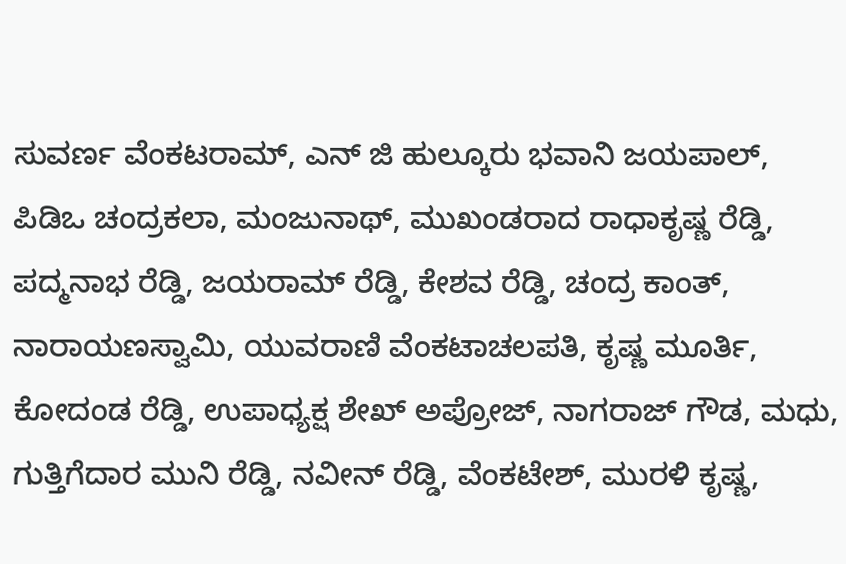ಸುವರ್ಣ ವೆಂಕಟರಾಮ್, ಎನ್ ಜಿ ಹುಲ್ಕೂರು ಭವಾನಿ ಜಯಪಾಲ್, ಪಿಡಿಒ ಚಂದ್ರಕಲಾ, ಮಂಜುನಾಥ್, ಮುಖಂಡರಾದ ರಾಧಾಕೃಷ್ಣ ರೆಡ್ಡಿ, ಪದ್ಮನಾಭ ರೆಡ್ಡಿ, ಜಯರಾಮ್ ರೆಡ್ಡಿ, ಕೇಶವ ರೆಡ್ಡಿ, ಚಂದ್ರ ಕಾಂತ್, ನಾರಾಯಣಸ್ವಾಮಿ, ಯುವರಾಣಿ ವೆಂಕಟಾಚಲಪತಿ, ಕೃಷ್ಣ ಮೂರ್ತಿ, ಕೋದಂಡ ರೆಡ್ಡಿ, ಉಪಾಧ್ಯಕ್ಷ ಶೇಖ್ ಅಪ್ರೋಜ್, ನಾಗರಾಜ್ ಗೌಡ, ಮಧು, ಗುತ್ತಿಗೆದಾರ ಮುನಿ ರೆಡ್ಡಿ, ನವೀನ್ ರೆಡ್ಡಿ, ವೆಂಕಟೇಶ್, ಮುರಳಿ ಕೃಷ್ಣ,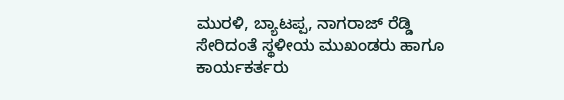ಮುರಳಿ, ಬ್ಯಾಟಪ್ಪ, ನಾಗರಾಜ್ ರೆಡ್ಡಿ ಸೇರಿದಂತೆ ಸ್ಥಳೀಯ ಮುಖಂಡರು ಹಾಗೂ ಕಾರ್ಯಕರ್ತರು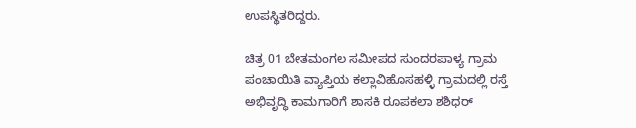ಉಪಸ್ಥಿತರಿದ್ದರು.

ಚಿತ್ರ 01 ಬೇತಮಂಗಲ ಸಮೀಪದ ಸುಂದರಪಾಳ್ಯ ಗ್ರಾಮ ಪಂಚಾಯಿತಿ ವ್ಯಾಪ್ತಿಯ ಕಲ್ಲಾವಿಹೊಸಹಳ್ಳಿ ಗ್ರಾಮದಲ್ಲಿ ರಸ್ತೆ ಅಭಿವೃದ್ಧಿ ಕಾಮಗಾರಿಗೆ ಶಾಸಕಿ ರೂಪಕಲಾ ಶಶಿಧರ್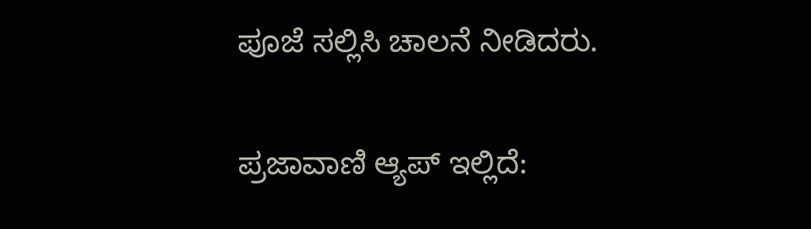ಪೂಜೆ ಸಲ್ಲಿಸಿ ಚಾಲನೆ ನೀಡಿದರು.

ಪ್ರಜಾವಾಣಿ ಆ್ಯಪ್ ಇಲ್ಲಿದೆ: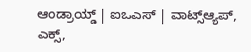ಆಂಡ್ರಾಯ್ಡ್ | ಐಒಎಸ್ | ವಾಟ್ಸ್ಆ್ಯಪ್, ಎಕ್ಸ್,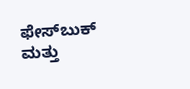ಫೇಸ್‌ಬುಕ್ ಮತ್ತು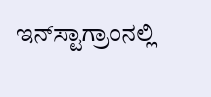ಇನ್‌ಸ್ಟಾಗ್ರಾಂನಲ್ಲಿ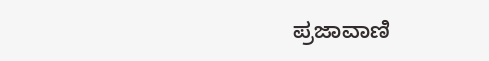ಪ್ರಜಾವಾಣಿ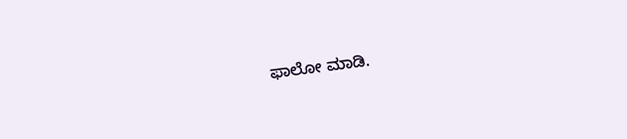ಫಾಲೋ ಮಾಡಿ.